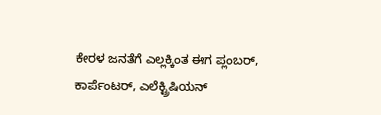ಕೇರಳ ಜನತೆಗೆ ಎಲ್ಲಕ್ಕಿಂತ ಈಗ ಪ್ಲಂಬರ್, ಕಾರ್ಪೆಂಟರ್, ಎಲೆಕ್ಟ್ರಿಷಿಯನ್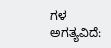ಗಳ ಅಗತ್ಯವಿದೆ: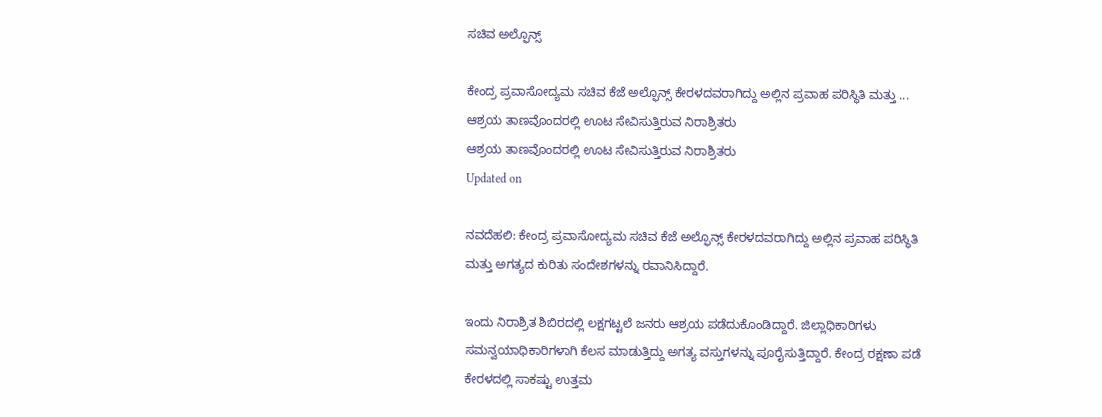ಸಚಿವ ಅಲ್ಫೊನ್ಸ್

ಕೇಂದ್ರ ಪ್ರವಾಸೋದ್ಯಮ ಸಚಿವ ಕೆಜೆ ಅಲ್ಫೊನ್ಸ್ ಕೇರಳದವರಾಗಿದ್ದು ಅಲ್ಲಿನ ಪ್ರವಾಹ ಪರಿಸ್ಥಿತಿ ಮತ್ತು ...
ಆಶ್ರಯ ತಾಣವೊಂದರಲ್ಲಿ ಊಟ ಸೇವಿಸುತ್ತಿರುವ ನಿರಾಶ್ರಿತರು
ಆಶ್ರಯ ತಾಣವೊಂದರಲ್ಲಿ ಊಟ ಸೇವಿಸುತ್ತಿರುವ ನಿರಾಶ್ರಿತರು
Updated on

ನವದೆಹಲಿ: ಕೇಂದ್ರ ಪ್ರವಾಸೋದ್ಯಮ ಸಚಿವ ಕೆಜೆ ಅಲ್ಫೊನ್ಸ್ ಕೇರಳದವರಾಗಿದ್ದು ಅಲ್ಲಿನ ಪ್ರವಾಹ ಪರಿಸ್ಥಿತಿ ಮತ್ತು ಅಗತ್ಯದ ಕುರಿತು ಸಂದೇಶಗಳನ್ನು ರವಾನಿಸಿದ್ದಾರೆ.

ಇಂದು ನಿರಾಶ್ರಿತ ಶಿಬಿರದಲ್ಲಿ ಲಕ್ಷಗಟ್ಟಲೆ ಜನರು ಆಶ್ರಯ ಪಡೆದುಕೊಂಡಿದ್ದಾರೆ. ಜಿಲ್ಲಾಧಿಕಾರಿಗಳು ಸಮನ್ವಯಾಧಿಕಾರಿಗಳಾಗಿ ಕೆಲಸ ಮಾಡುತ್ತಿದ್ದು ಅಗತ್ಯ ವಸ್ತುಗಳನ್ನು ಪೂರೈಸುತ್ತಿದ್ದಾರೆ. ಕೇಂದ್ರ ರಕ್ಷಣಾ ಪಡೆ ಕೇರಳದಲ್ಲಿ ಸಾಕಷ್ಟು ಉತ್ತಮ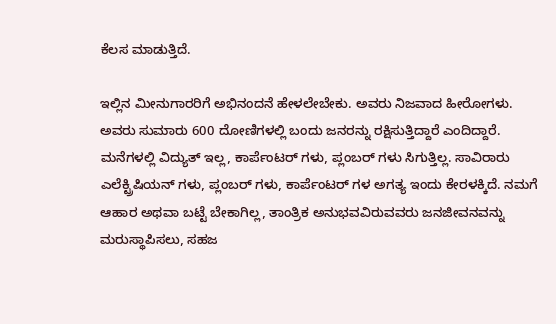ಕೆಲಸ ಮಾಡುತ್ತಿದೆ.

ಇಲ್ಲಿನ ಮೀನುಗಾರರಿಗೆ ಅಭಿನಂದನೆ ಹೇಳಲೇಬೇಕು. ಅವರು ನಿಜವಾದ ಹೀರೋಗಳು. ಅವರು ಸುಮಾರು 600 ದೋಣಿಗಳಲ್ಲಿ ಬಂದು ಜನರನ್ನು ರಕ್ಷಿಸುತ್ತಿದ್ದಾರೆ ಎಂದಿದ್ದಾರೆ.
ಮನೆಗಳಲ್ಲಿ ವಿದ್ಯುತ್ ಇಲ್ಲ, ಕಾರ್ಪೆಂಟರ್ ಗಳು, ಪ್ಲಂಬರ್ ಗಳು ಸಿಗುತ್ತಿಲ್ಲ. ಸಾವಿರಾರು ಎಲೆಕ್ಟ್ರಿಷಿಯನ್ ಗಳು, ಪ್ಲಂಬರ್ ಗಳು, ಕಾರ್ಪೆಂಟರ್ ಗಳ ಅಗತ್ಯ ಇಂದು ಕೇರಳಕ್ಕಿದೆ. ನಮಗೆ ಆಹಾರ ಅಥವಾ ಬಟ್ಟೆ ಬೇಕಾಗಿಲ್ಲ, ತಾಂತ್ರಿಕ ಅನುಭವವಿರುವವರು ಜನಜೀವನವನ್ನು ಮರುಸ್ಥಾಪಿಸಲು, ಸಹಜ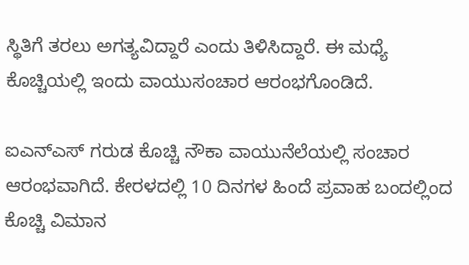ಸ್ಥಿತಿಗೆ ತರಲು ಅಗತ್ಯವಿದ್ದಾರೆ ಎಂದು ತಿಳಿಸಿದ್ದಾರೆ. ಈ ಮಧ್ಯೆ ಕೊಚ್ಚಿಯಲ್ಲಿ ಇಂದು ವಾಯುಸಂಚಾರ ಆರಂಭಗೊಂಡಿದೆ.

ಐಎನ್ಎಸ್ ಗರುಡ ಕೊಚ್ಚಿ ನೌಕಾ ವಾಯುನೆಲೆಯಲ್ಲಿ ಸಂಚಾರ ಆರಂಭವಾಗಿದೆ. ಕೇರಳದಲ್ಲಿ 10 ದಿನಗಳ ಹಿಂದೆ ಪ್ರವಾಹ ಬಂದಲ್ಲಿಂದ ಕೊಚ್ಚಿ ವಿಮಾನ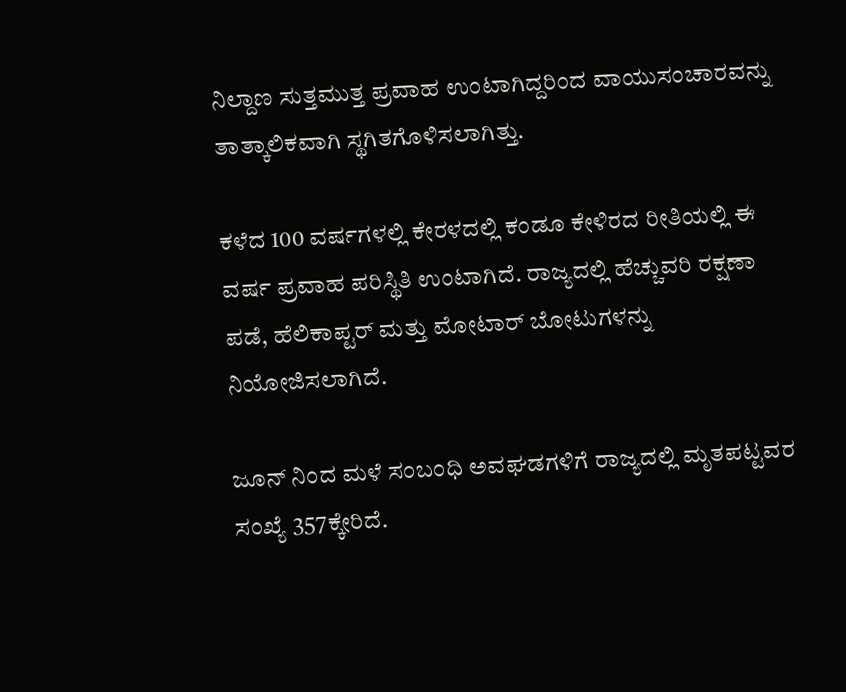ನಿಲ್ದಾಣ ಸುತ್ತಮುತ್ತ ಪ್ರವಾಹ ಉಂಟಾಗಿದ್ದರಿಂದ ವಾಯುಸಂಚಾರವನ್ನು ತಾತ್ಕಾಲಿಕವಾಗಿ ಸ್ಥಗಿತಗೊಳಿಸಲಾಗಿತ್ತು.

ಕಳೆದ 100 ವರ್ಷಗಳಲ್ಲಿ ಕೇರಳದಲ್ಲಿ ಕಂಡೂ ಕೇಳಿರದ ರೀತಿಯಲ್ಲಿ ಈ ವರ್ಷ ಪ್ರವಾಹ ಪರಿಸ್ಥಿತಿ ಉಂಟಾಗಿದೆ. ರಾಜ್ಯದಲ್ಲಿ ಹೆಚ್ಚುವರಿ ರಕ್ಷಣಾ ಪಡೆ, ಹೆಲಿಕಾಪ್ಟರ್ ಮತ್ತು ಮೋಟಾರ್ ಬೋಟುಗಳನ್ನು ನಿಯೋಜಿಸಲಾಗಿದೆ.

ಜೂನ್ ನಿಂದ ಮಳೆ ಸಂಬಂಧಿ ಅವಘಡಗಳಿಗೆ ರಾಜ್ಯದಲ್ಲಿ ಮೃತಪಟ್ಟವರ ಸಂಖ್ಯೆ 357ಕ್ಕೇರಿದೆ.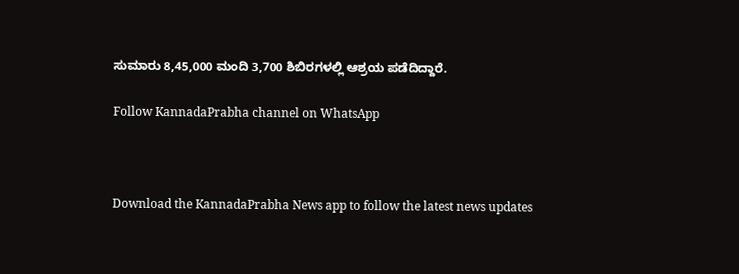ಸುಮಾರು 8,45,000 ಮಂದಿ 3,700 ಶಿಬಿರಗಳಲ್ಲಿ ಆಶ್ರಯ ಪಡೆದಿದ್ದಾರೆ.

Follow KannadaPrabha channel on WhatsApp



Download the KannadaPrabha News app to follow the latest news updates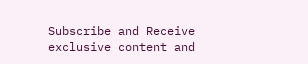Subscribe and Receive exclusive content and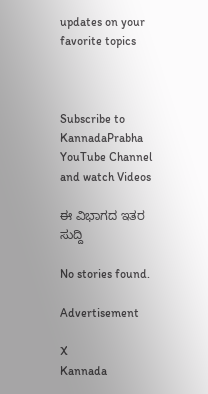updates on your favorite topics



Subscribe to KannadaPrabha YouTube Channel and watch Videos

ಈ ವಿಭಾಗದ ಇತರ ಸುದ್ದಿ

No stories found.

Advertisement

X
Kannada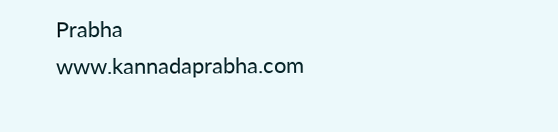Prabha
www.kannadaprabha.com